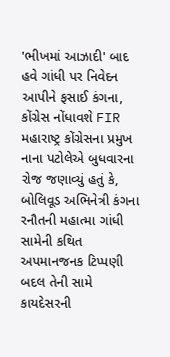'ભીખમાં આઝાદી' બાદ હવે ગાંધી પર નિવેદન આપીને ફસાઈ કંગના, કોંગ્રેસ નોંધાવશે FIR
મહારાષ્ટ્ર કોંગ્રેસના પ્રમુખ નાના પટોલેએ બુધવારના રોજ જણાવ્યું હતું કે, બોલિવૂડ અભિનેત્રી કંગના રનૌતની મહાત્મા ગાંધી સામેની કથિત અપમાનજનક ટિપ્પણી બદલ તેની સામે કાયદેસરની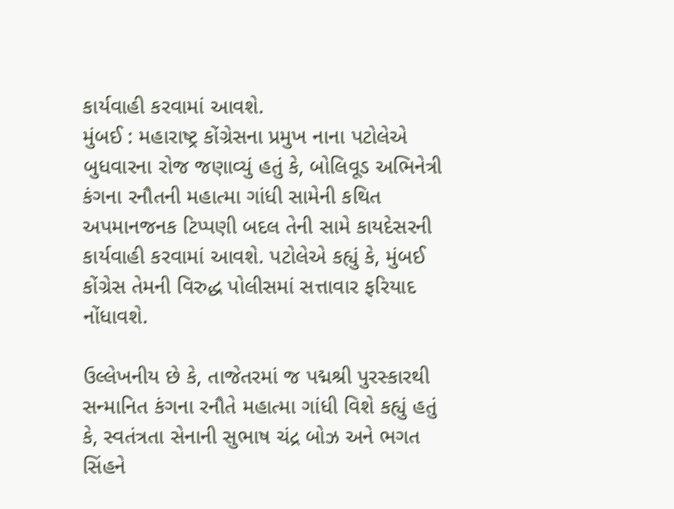કાર્યવાહી કરવામાં આવશે.
મુંબઈ : મહારાષ્ટ્ર કોંગ્રેસના પ્રમુખ નાના પટોલેએ બુધવારના રોજ જણાવ્યું હતું કે, બોલિવૂડ અભિનેત્રી કંગના રનૌતની મહાત્મા ગાંધી સામેની કથિત અપમાનજનક ટિપ્પણી બદલ તેની સામે કાયદેસરની કાર્યવાહી કરવામાં આવશે. પટોલેએ કહ્યું કે, મુંબઈ કોંગ્રેસ તેમની વિરુદ્ધ પોલીસમાં સત્તાવાર ફરિયાદ નોંધાવશે.

ઉલ્લેખનીય છે કે, તાજેતરમાં જ પદ્મશ્રી પુરસ્કારથી સન્માનિત કંગના રનૌતે મહાત્મા ગાંધી વિશે કહ્યું હતું કે, સ્વતંત્રતા સેનાની સુભાષ ચંદ્ર બોઝ અને ભગત સિંહને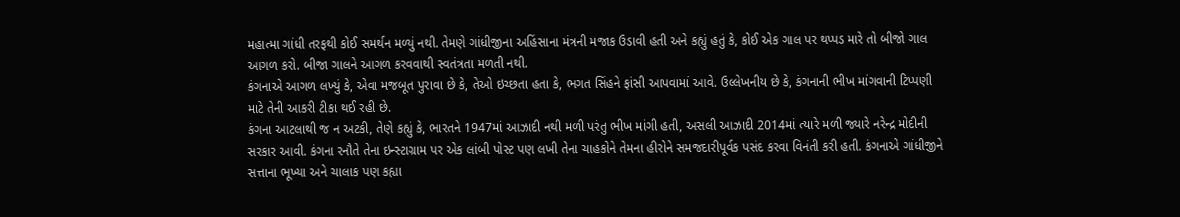મહાત્મા ગાંધી તરફથી કોઈ સમર્થન મળ્યું નથી. તેમણે ગાંધીજીના અહિંસાના મંત્રની મજાક ઉડાવી હતી અને કહ્યું હતું કે, કોઈ એક ગાલ પર થપ્પડ મારે તો બીજો ગાલ આગળ કરો. બીજા ગાલને આગળ કરવવાથી સ્વતંત્રતા મળતી નથી.
કંગનાએ આગળ લખ્યું કે, એવા મજબૂત પુરાવા છે કે, તેઓ ઇચ્છતા હતા કે, ભગત સિંહને ફાંસી આપવામાં આવે. ઉલ્લેખનીય છે કે, કંગનાની ભીખ માંગવાની ટિપ્પણી માટે તેની આકરી ટીકા થઈ રહી છે.
કંગના આટલાથી જ ન અટકી, તેણે કહ્યું કે, ભારતને 1947માં આઝાદી નથી મળી પરંતુ ભીખ માંગી હતી, અસલી આઝાદી 2014માં ત્યારે મળી જ્યારે નરેન્દ્ર મોદીની સરકાર આવી. કંગના રનૌતે તેના ઇન્સ્ટાગ્રામ પર એક લાંબી પોસ્ટ પણ લખી તેના ચાહકોને તેમના હીરોને સમજદારીપૂર્વક પસંદ કરવા વિનંતી કરી હતી. કંગનાએ ગાંધીજીને સત્તાના ભૂખ્યા અને ચાલાક પણ કહ્યા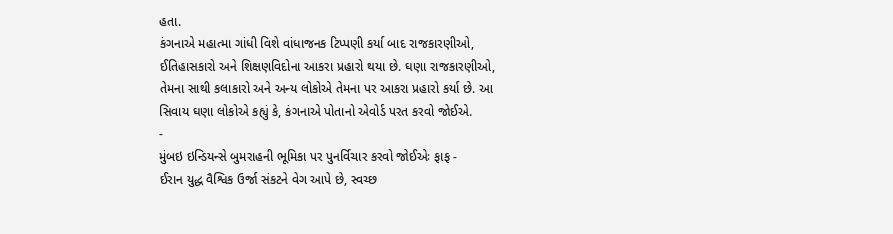હતા.
કંગનાએ મહાત્મા ગાંધી વિશે વાંધાજનક ટિપ્પણી કર્યા બાદ રાજકારણીઓ, ઈતિહાસકારો અને શિક્ષણવિદોના આકરા પ્રહારો થયા છે. ઘણા રાજકારણીઓ, તેમના સાથી કલાકારો અને અન્ય લોકોએ તેમના પર આકરા પ્રહારો કર્યા છે. આ સિવાય ઘણા લોકોએ કહ્યું કે, કંગનાએ પોતાનો એવોર્ડ પરત કરવો જોઈએ.
-
મુંબઇ ઇન્ડિયન્સે બુમરાહની ભૂમિકા પર પુનર્વિચાર કરવો જોઈએઃ ફાફ -
ઈરાન યુદ્ધ વૈશ્વિક ઉર્જા સંકટને વેગ આપે છે, સ્વચ્છ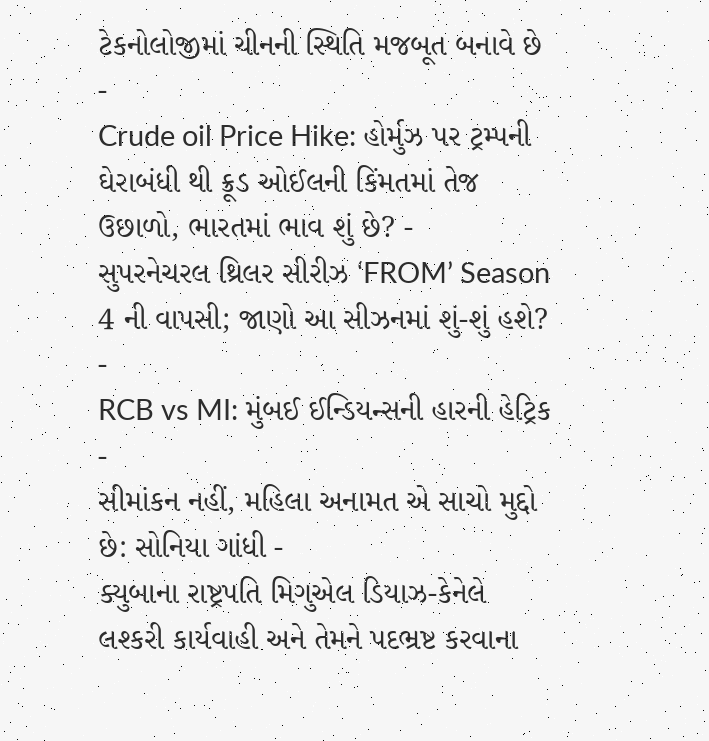ટેકનોલોજીમાં ચીનની સ્થિતિ મજબૂત બનાવે છે -
Crude oil Price Hike: હોર્મુઝ પર ટ્રમ્પની ઘેરાબંધી થી ક્રૂડ ઓઈલની કિંમતમાં તેજ ઉછાળો, ભારતમાં ભાવ શું છે? -
સુપરનેચરલ થ્રિલર સીરીઝ ‘FROM’ Season 4 ની વાપસી; જાણો આ સીઝનમાં શું-શું હશે? -
RCB vs MI: મુંબઈ ઈન્ડિયન્સની હારની હેટ્રિક -
સીમાંકન નહીં, મહિલા અનામત એ સાચો મુદ્દો છે: સોનિયા ગાંધી -
ક્યુબાના રાષ્ટ્રપતિ મિગુએલ ડિયાઝ-કેનેલે લશ્કરી કાર્યવાહી અને તેમને પદભ્રષ્ટ કરવાના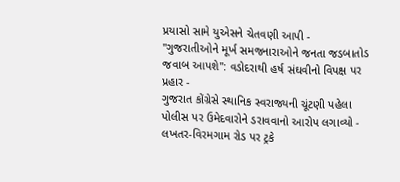પ્રયાસો સામે યુએસને ચેતવણી આપી -
"ગુજરાતીઓને મૂર્ખ સમજનારાઓને જનતા જડબાતોડ જવાબ આપશે": વડોદરાથી હર્ષ સંઘવીનો વિપક્ષ પર પ્રહાર -
ગુજરાત કોંગ્રેસે સ્થાનિક સ્વરાજ્યની ચૂંટણી પહેલા પોલીસ પર ઉમેદવારોને ડરાવવાનો આરોપ લગાવ્યો -
લખતર-વિરમગામ રોડ પર ટ્રકે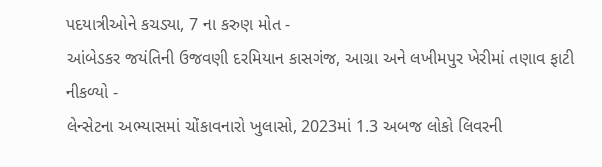પદયાત્રીઓને કચડ્યા, 7 ના કરુણ મોત -
આંબેડકર જયંતિની ઉજવણી દરમિયાન કાસગંજ, આગ્રા અને લખીમપુર ખેરીમાં તણાવ ફાટી નીકળ્યો -
લેન્સેટના અભ્યાસમાં ચોંકાવનારો ખુલાસો, 2023માં 1.3 અબજ લોકો લિવરની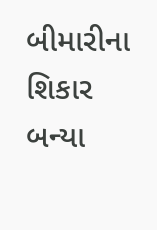બીમારીના શિકાર બન્યા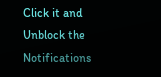Click it and Unblock the Notifications